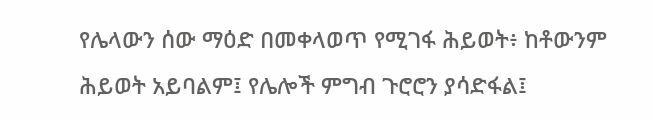የሌላውን ሰው ማዕድ በመቀላወጥ የሚገፋ ሕይወት፥ ከቶውንም ሕይወት አይባልም፤ የሌሎች ምግብ ጉሮሮን ያሳድፋል፤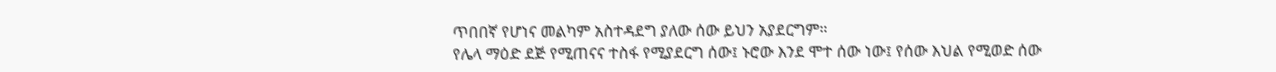ጥበበኛ የሆነና መልካም አስተዳደግ ያለው ሰው ይህን አያደርግም።
የሌላ ማዕድ ደጅ የሚጠናና ተስፋ የሚያደርግ ሰው፤ ኑሮው እንደ ሞተ ሰው ነው፤ የሰው እህል የሚወድ ሰው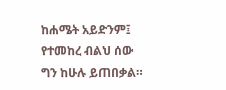ከሐሜት አይድንም፤ የተመከረ ብልህ ሰው ግን ከሁሉ ይጠበቃል።